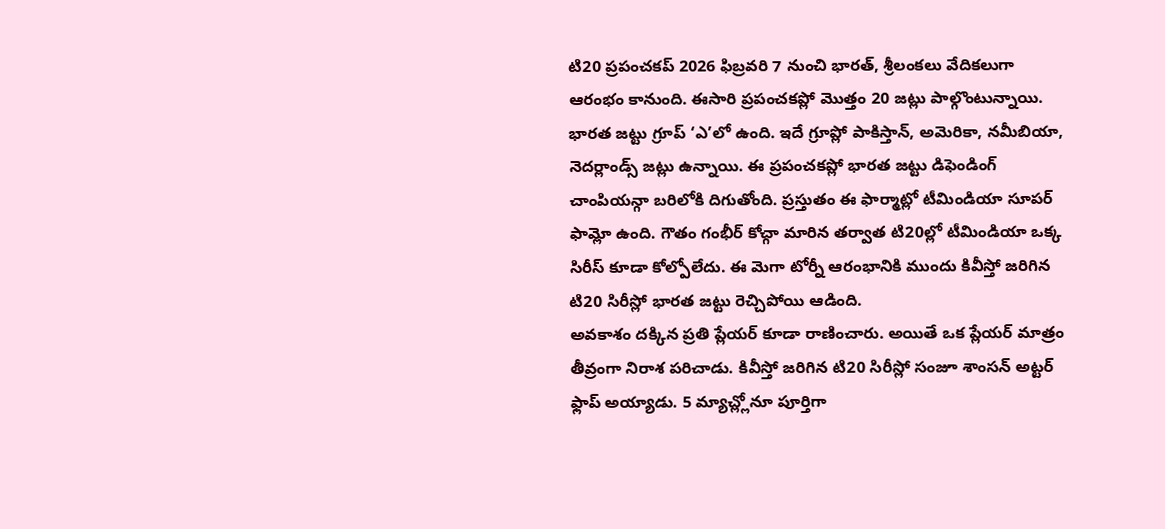టి20 ప్రపంచకప్ 2026 ఫిబ్రవరి 7 నుంచి భారత్, శ్రీలంకలు వేదికలుగా ఆరంభం కానుంది. ఈసారి ప్రపంచకప్లో మొత్తం 20 జట్లు పాల్గొంటున్నాయి. భారత జట్టు గ్రూప్ ‘ఎ’లో ఉంది. ఇదే గ్రూప్లో పాకిస్తాన్, అమెరికా, నమీబియా, నెదర్లాండ్స్ జట్లు ఉన్నాయి. ఈ ప్రపంచకప్లో భారత జట్టు డిఫెండింగ్ చాంపియన్గా బరిలోకి దిగుతోంది. ప్రస్తుతం ఈ ఫార్మాట్లో టీమిండియా సూపర్ ఫామ్లో ఉంది. గౌతం గంభీర్ కోచ్గా మారిన తర్వాత టి20ల్లో టీమిండియా ఒక్క సిరీస్ కూడా కోల్పోలేదు. ఈ మెగా టోర్నీ ఆరంభానికి ముందు కివీస్తో జరిగిన టి20 సిరీస్లో భారత జట్టు రెచ్చిపోయి ఆడింది.
అవకాశం దక్కిన ప్రతి ప్లేయర్ కూడా రాణించారు. అయితే ఒక ప్లేయర్ మాత్రం తీవ్రంగా నిరాశ పరిచాడు. కివీస్తో జరిగిన టి20 సిరీస్లో సంజూ శాంసన్ అట్టర్ ఫ్లాప్ అయ్యాడు. 5 మ్యాచ్ల్లోనూ పూర్తిగా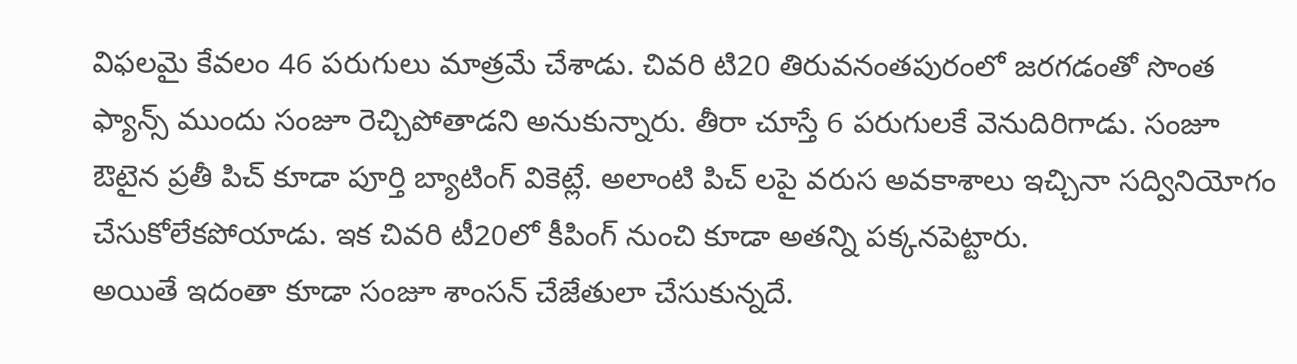విఫలమై కేవలం 46 పరుగులు మాత్రమే చేశాడు. చివరి టి20 తిరువనంతపురంలో జరగడంతో సొంత ఫ్యాన్స్ ముందు సంజూ రెచ్చిపోతాడని అనుకున్నారు. తీరా చూస్తే 6 పరుగులకే వెనుదిరిగాడు. సంజూ ఔటైన ప్రతీ పిచ్ కూడా పూర్తి బ్యాటింగ్ వికెట్లే. అలాంటి పిచ్ లపై వరుస అవకాశాలు ఇచ్చినా సద్వినియోగం చేసుకోలేకపోయాడు. ఇక చివరి టీ20లో కీపింగ్ నుంచి కూడా అతన్ని పక్కనపెట్టారు.
అయితే ఇదంతా కూడా సంజూ శాంసన్ చేజేతులా చేసుకున్నదే.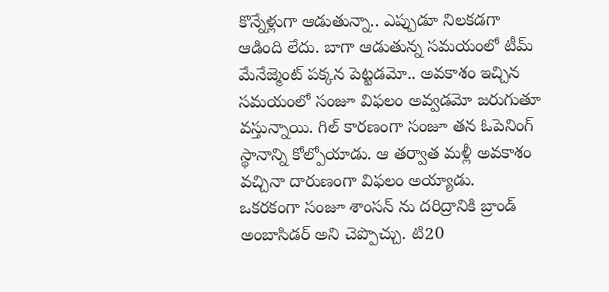కొన్నేళ్లుగా ఆడుతున్నా.. ఎప్పుడూ నిలకడగా ఆడింది లేదు. బాగా ఆడుతున్న సమయంలో టీమ్ మేనేజ్మెంట్ పక్కన పెట్టడమో.. అవకాశం ఇచ్చిన సమయంలో సంజూ విఫలం అవ్వడమో జరుగుతూ వస్తున్నాయి. గిల్ కారణంగా సంజూ తన ఓపెనింగ్ స్థానాన్ని కోల్పోయాడు. ఆ తర్వాత మళ్లీ అవకాశం వచ్చినా దారుణంగా విఫలం అయ్యాడు.
ఒకరకంగా సంజూ శాంసన్ ను దరిద్రానికి బ్రాండ్ అంబాసిడర్ అని చెప్పొచ్చు. టి20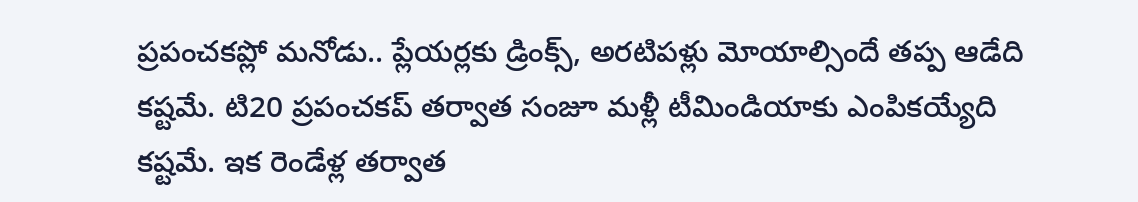ప్రపంచకప్లో మనోడు.. ప్లేయర్లకు డ్రింక్స్, అరటిపళ్లు మోయాల్సిందే తప్ప ఆడేది కష్టమే. టి20 ప్రపంచకప్ తర్వాత సంజూ మళ్లీ టీమిండియాకు ఎంపికయ్యేది కష్టమే. ఇక రెండేళ్ల తర్వాత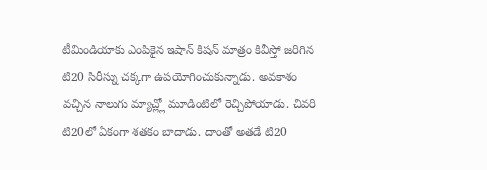టీమిండియాకు ఎంపికైన ఇషాన్ కిషన్ మాత్రం కివీస్తో జరిగిన టి20 సిరీస్ను చక్కగా ఉపయోగించుకున్నాడు. అవకాశం వచ్చిన నాలుగు మ్యాచ్ల్లో మూడింటిలో రెచ్చిపోయాడు. చివరి టి20లో ఏకంగా శతకం బాదాడు. దాంతో అతడే టి20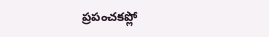ప్రపంచకప్లో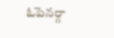ఓపెనర్గా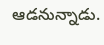ఆడనున్నాడు.